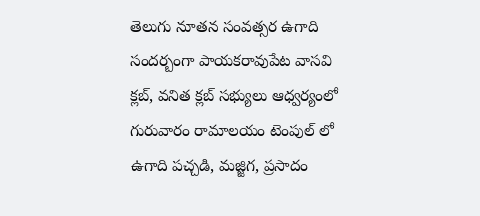తెలుగు నూతన సంవత్సర ఉగాది సందర్బంగా పాయకరావుపేట వాసవి క్లబ్, వనిత క్లబ్ సభ్యులు ఆధ్వర్యంలో గురువారం రామాలయం టెంపుల్ లో ఉగాది పచ్చడి, మజ్జిగ, ప్రసాదం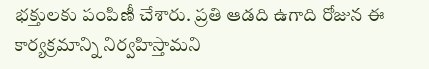భక్తులకు పంపిణీ చేశారు. ప్రతి ఆడది ఉగాది రోజున ఈ కార్యక్రమాన్ని నిర్వహిస్తామని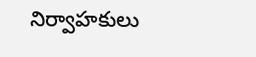నిర్వాహకులు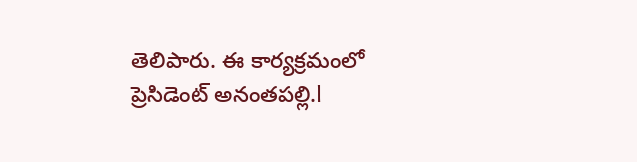తెలిపారు. ఈ కార్యక్రమంలో ప్రెసిడెంట్ అనంతపల్లి.l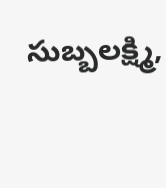సుబ్బలక్ష్మి,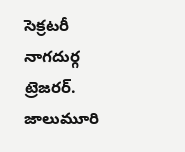సెక్రటరీ నాగదుర్గ ట్రెజరర్. జాలుమూరి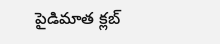పైడిమాత క్లబ్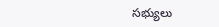సభ్యులు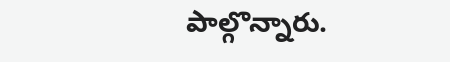పాల్గొన్నారు.